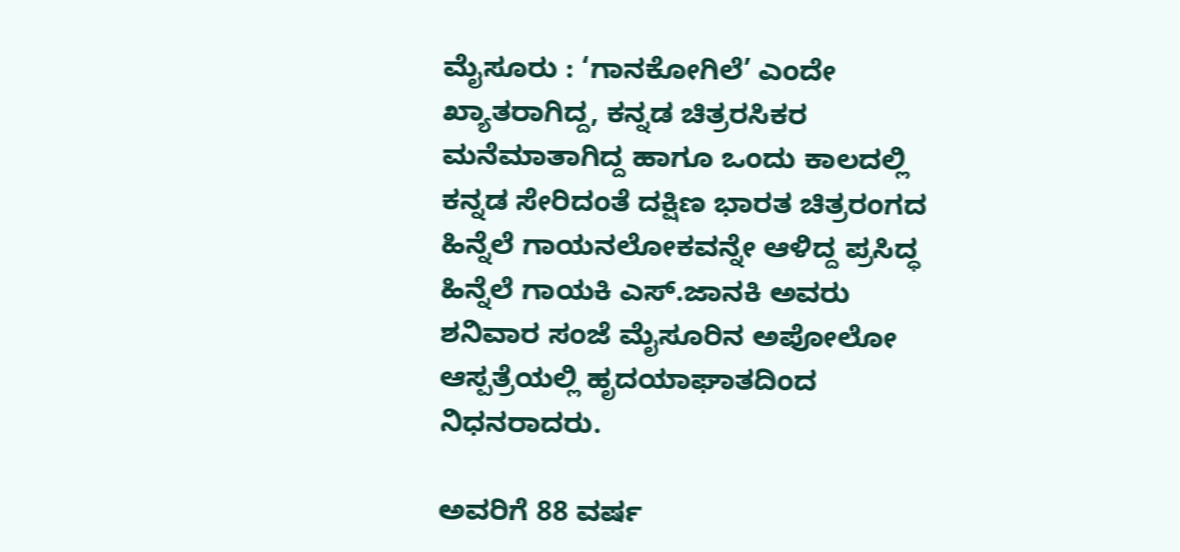ಮೈಸೂರು : ‘ಗಾನಕೋಗಿಲೆ’ ಎಂದೇ ಖ್ಯಾತರಾಗಿದ್ದ, ಕನ್ನಡ ಚಿತ್ರರಸಿಕರ ಮನೆಮಾತಾಗಿದ್ದ ಹಾಗೂ ಒಂದು ಕಾಲದಲ್ಲಿ ಕನ್ನಡ ಸೇರಿದಂತೆ ದಕ್ಷಿಣ ಭಾರತ ಚಿತ್ರರಂಗದ ಹಿನ್ನೆಲೆ ಗಾಯನಲೋಕವನ್ನೇ ಆಳಿದ್ದ ಪ್ರಸಿದ್ಧ ಹಿನ್ನೆಲೆ ಗಾಯಕಿ ಎಸ್‌.ಜಾನಕಿ ಅವರು ಶನಿವಾರ ಸಂಜೆ ಮೈಸೂರಿನ ಅಪೋಲೋ ಆಸ್ಪತ್ರೆಯಲ್ಲಿ ಹೃದಯಾಘಾತದಿಂದ ನಿಧನರಾದರು.

ಅವರಿಗೆ 88 ವರ್ಷ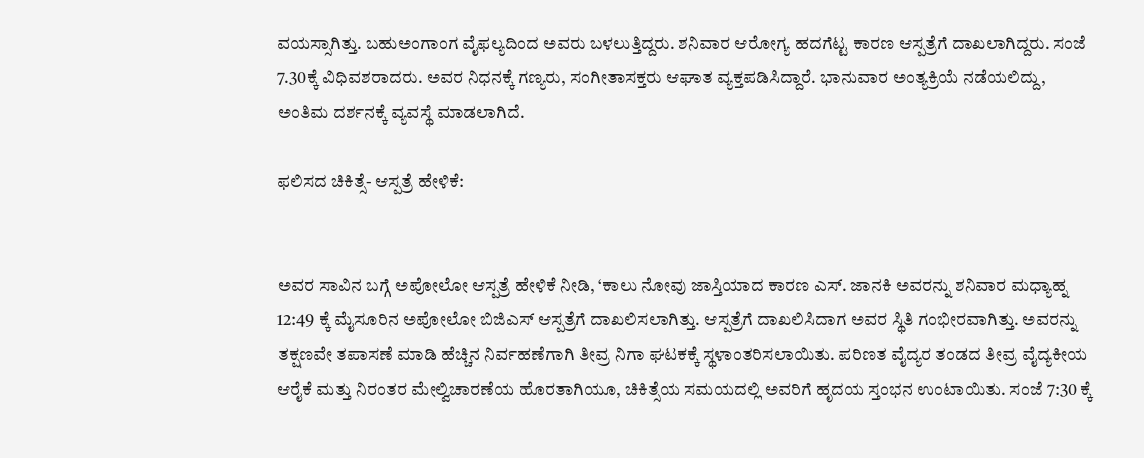ವಯಸ್ಸಾಗಿತ್ತು. ಬಹುಅಂಗಾಂಗ ವೈಫಲ್ಯದಿಂದ ಅವರು ಬಳಲುತ್ತಿದ್ದರು. ಶನಿವಾರ ಆರೋಗ್ಯ ಹದಗೆಟ್ಟ ಕಾರಣ ಆಸ್ಪತ್ರೆಗೆ ದಾಖಲಾಗಿದ್ದರು. ಸಂಜೆ 7.30ಕ್ಕೆ ವಿಧಿವಶರಾದರು. ಅವರ ನಿಧನಕ್ಕೆ ಗಣ್ಯರು, ಸಂಗೀತಾಸಕ್ತರು ಆಘಾತ ವ್ಯಕ್ತಪಡಿಸಿದ್ದಾರೆ. ಭಾನುವಾರ ಅಂತ್ಯಕ್ರಿಯೆ ನಡೆಯಲಿದ್ದು, ಅಂತಿಮ ದರ್ಶನಕ್ಕೆ ವ್ಯವಸ್ಥೆ ಮಾಡಲಾಗಿದೆ.

ಫಲಿಸದ ಚಿಕಿತ್ಸೆ- ಆಸ್ಪತ್ರೆ ಹೇಳಿಕೆ:


ಅವರ ಸಾವಿನ ಬಗ್ಗೆ ಅಪೋಲೋ ಆಸ್ಪತ್ರೆ ಹೇಳಿಕೆ ನೀಡಿ, ‘ಕಾಲು ನೋವು ಜಾಸ್ತಿಯಾದ ಕಾರಣ ಎಸ್. ಜಾನಕಿ ಅವರನ್ನು ಶನಿವಾರ ಮಧ್ಯಾಹ್ನ 12:49 ಕ್ಕೆ ಮೈಸೂರಿನ ಅಪೋಲೋ ಬಿಜಿಎಸ್ ಆಸ್ಪತ್ರೆಗೆ ದಾಖಲಿಸಲಾಗಿತ್ತು. ಆಸ್ಪತ್ರೆಗೆ ದಾಖಲಿಸಿದಾಗ ಅವರ ಸ್ಥಿತಿ ಗಂಭೀರವಾಗಿತ್ತು. ಅವರನ್ನು ತಕ್ಷಣವೇ ತಪಾಸಣೆ ಮಾಡಿ ಹೆಚ್ಚಿನ ನಿರ್ವಹಣೆಗಾಗಿ ತೀವ್ರ ನಿಗಾ ಘಟಕಕ್ಕೆ ಸ್ಥಳಾಂತರಿಸಲಾಯಿತು. ಪರಿಣತ ವೈದ್ಯರ ತಂಡದ ತೀವ್ರ ವೈದ್ಯಕೀಯ ಆರೈಕೆ ಮತ್ತು ನಿರಂತರ ಮೇಲ್ವಿಚಾರಣೆಯ ಹೊರತಾಗಿಯೂ, ಚಿಕಿತ್ಸೆಯ ಸಮಯದಲ್ಲಿ ಅವರಿಗೆ ಹೃದಯ ಸ್ತಂಭನ ಉಂಟಾಯಿತು. ಸಂಜೆ 7:30 ಕ್ಕೆ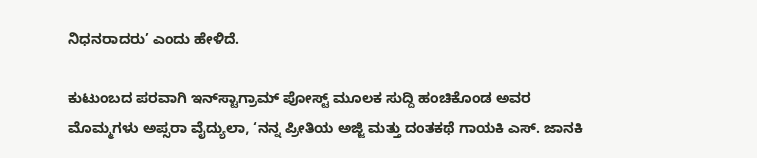ನಿಧನರಾದರು’ ಎಂದು ಹೇಳಿದೆ.

ಕುಟುಂಬದ ಪರವಾಗಿ ಇನ್‌ಸ್ಟಾಗ್ರಾಮ್ ಪೋಸ್ಟ್‌ ಮೂಲಕ ಸುದ್ದಿ ಹಂಚಿಕೊಂಡ ಅವರ ಮೊಮ್ಮಗಳು ಅಪ್ಸರಾ ವೈದ್ಯುಲಾ, ‘ನನ್ನ ಪ್ರೀತಿಯ ಅಜ್ಜಿ ಮತ್ತು ದಂತಕಥೆ ಗಾಯಕಿ ಎಸ್‌. ಜಾನಕಿ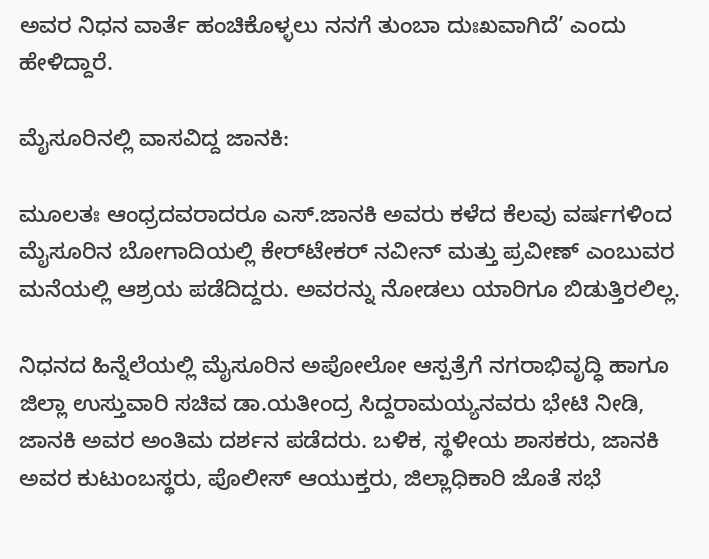ಅವರ ನಿಧನ ವಾರ್ತೆ ಹಂಚಿಕೊಳ್ಳಲು ನನಗೆ ತುಂಬಾ ದುಃಖವಾಗಿದೆ’ ಎಂದು ಹೇಳಿದ್ದಾರೆ.

ಮೈಸೂರಿನಲ್ಲಿ ವಾಸವಿದ್ದ ಜಾನಕಿ:

ಮೂಲತಃ ಆಂಧ್ರದವರಾದರೂ ಎಸ್‌.ಜಾನಕಿ ಅವರು ಕಳೆದ ಕೆಲವು ವರ್ಷಗಳಿಂದ ಮೈಸೂರಿನ ಬೋಗಾದಿಯಲ್ಲಿ ಕೇರ್‌ಟೇಕರ್‌ ನವೀನ್‌ ಮತ್ತು ಪ್ರವೀಣ್‌ ಎಂಬುವರ ಮನೆಯಲ್ಲಿ ಆಶ್ರಯ ಪಡೆದಿದ್ದರು. ಅವರನ್ನು ನೋಡಲು ಯಾರಿಗೂ ಬಿಡುತ್ತಿರಲಿಲ್ಲ.

ನಿಧನದ ಹಿನ್ನೆಲೆಯಲ್ಲಿ ಮೈಸೂರಿನ ಅಪೋಲೋ ಆಸ್ಪತ್ರೆಗೆ ನಗರಾಭಿವೃದ್ಧಿ ಹಾಗೂ ಜಿಲ್ಲಾ ಉಸ್ತುವಾರಿ ಸಚಿವ ಡಾ.ಯತೀಂದ್ರ ಸಿದ್ದರಾಮಯ್ಯನವರು ಭೇಟಿ ನೀಡಿ, ಜಾನಕಿ ಅವರ ಅಂತಿಮ ದರ್ಶನ ಪಡೆದರು. ಬಳಿಕ, ಸ್ಥಳೀಯ ಶಾಸಕರು, ಜಾನಕಿ ಅವರ ಕುಟುಂಬಸ್ಥರು, ಪೊಲೀಸ್ ಆಯುಕ್ತರು, ಜಿಲ್ಲಾಧಿಕಾರಿ ಜೊತೆ ಸಭೆ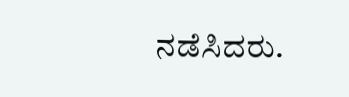ನಡೆಸಿದರು.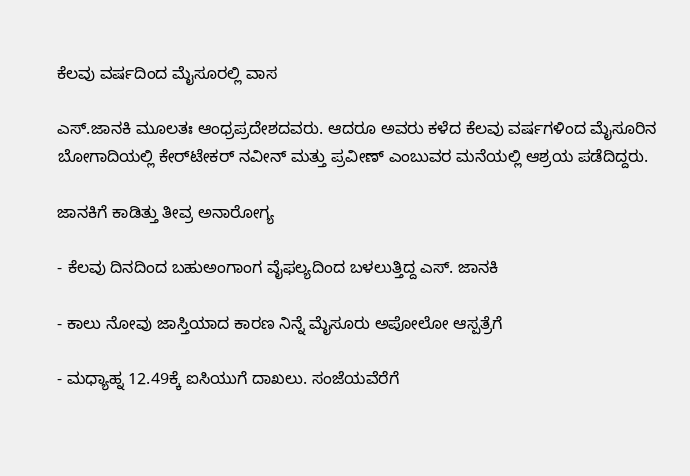ಕೆಲವು ವರ್ಷದಿಂದ ಮೈಸೂರಲ್ಲಿ ವಾಸ

ಎಸ್‌.ಜಾನಕಿ ಮೂಲತಃ ಆಂಧ್ರಪ್ರದೇಶದವರು. ಆದರೂ ಅವರು ಕಳೆದ ಕೆಲವು ವರ್ಷಗಳಿಂದ ಮೈಸೂರಿನ ಬೋಗಾದಿಯಲ್ಲಿ ಕೇರ್‌ಟೇಕರ್‌ ನವೀನ್‌ ಮತ್ತು ಪ್ರವೀಣ್‌ ಎಂಬುವರ ಮನೆಯಲ್ಲಿ ಆಶ್ರಯ ಪಡೆದಿದ್ದರು.

ಜಾನಕಿಗೆ ಕಾಡಿತ್ತು ತೀವ್ರ ಅನಾರೋಗ್ಯ

- ಕೆಲವು ದಿನದಿಂದ ಬಹುಅಂಗಾಂಗ ವೈಫಲ್ಯದಿಂದ ಬಳಲುತ್ತಿದ್ದ ಎಸ್‌. ಜಾನಕಿ

- ಕಾಲು ನೋವು ಜಾಸ್ತಿಯಾದ ಕಾರಣ ನಿನ್ನೆ ಮೈಸೂರು ಅಪೋಲೋ ಆಸ್ಪತ್ರೆಗೆ

- ಮಧ್ಯಾಹ್ನ 12.49ಕ್ಕೆ ಐಸಿಯುಗೆ ದಾಖಲು. ಸಂಜೆಯವೆರೆಗೆ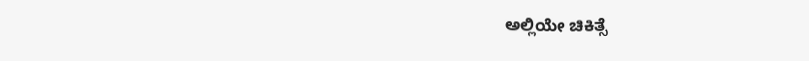ಅಲ್ಲಿಯೇ ಚಿಕಿತ್ಸೆ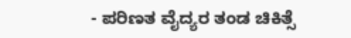- ಪರಿಣತ ವೈದ್ಯರ ತಂಡ ಚಿಕಿತ್ಸೆ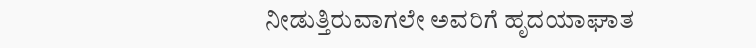ನೀಡುತ್ತಿರುವಾಗಲೇ ಅವರಿಗೆ ಹೃದಯಾಘಾತ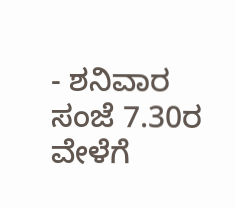- ಶನಿವಾರ ಸಂಜೆ 7.30ರ ವೇಳೆಗೆ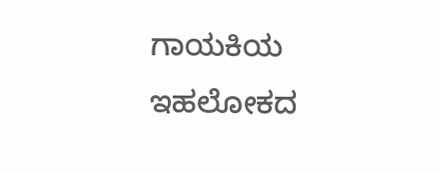ಗಾಯಕಿಯ ಇಹಲೋಕದ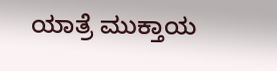ಯಾತ್ರೆ ಮುಕ್ತಾಯ